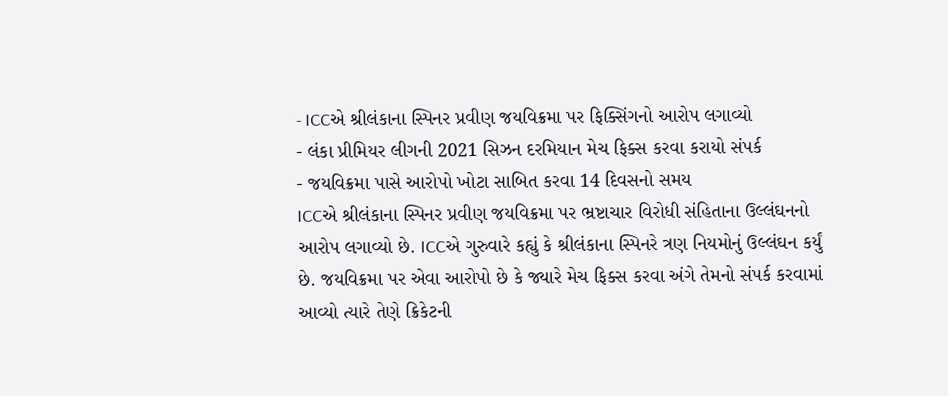- ICCએ શ્રીલંકાના સ્પિનર પ્રવીણ જયવિક્રમા પર ફિક્સિંગનો આરોપ લગાવ્યો
- લંકા પ્રીમિયર લીગની 2021 સિઝન દરમિયાન મેચ ફિક્સ કરવા કરાયો સંપર્ક
- જયવિક્રમા પાસે આરોપો ખોટા સાબિત કરવા 14 દિવસનો સમય
ICCએ શ્રીલંકાના સ્પિનર પ્રવીણ જયવિક્રમા પર ભ્રષ્ટાચાર વિરોધી સંહિતાના ઉલ્લંઘનનો આરોપ લગાવ્યો છે. ICCએ ગુરુવારે કહ્યું કે શ્રીલંકાના સ્પિનરે ત્રણ નિયમોનું ઉલ્લંઘન કર્યું છે. જયવિક્રમા પર એવા આરોપો છે કે જ્યારે મેચ ફિક્સ કરવા અંગે તેમનો સંપર્ક કરવામાં આવ્યો ત્યારે તેણે ક્રિકેટની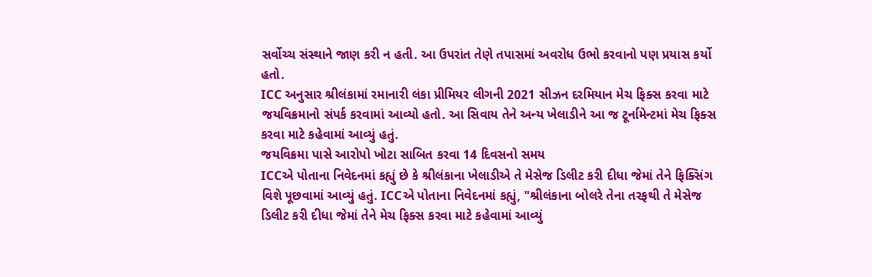સર્વોચ્ચ સંસ્થાને જાણ કરી ન હતી. આ ઉપરાંત તેણે તપાસમાં અવરોધ ઉભો કરવાનો પણ પ્રયાસ કર્યો હતો.
ICC અનુસાર શ્રીલંકામાં રમાનારી લંકા પ્રીમિયર લીગની 2021 સીઝન દરમિયાન મેચ ફિક્સ કરવા માટે જયવિક્રમાનો સંપર્ક કરવામાં આવ્યો હતો. આ સિવાય તેને અન્ય ખેલાડીને આ જ ટૂર્નામેન્ટમાં મેચ ફિક્સ કરવા માટે કહેવામાં આવ્યું હતું.
જયવિક્રમા પાસે આરોપો ખોટા સાબિત કરવા 14 દિવસનો સમય
ICCએ પોતાના નિવેદનમાં કહ્યું છે કે શ્રીલંકાના ખેલાડીએ તે મેસેજ ડિલીટ કરી દીધા જેમાં તેને ફિક્સિંગ વિશે પૂછવામાં આવ્યું હતું. ICCએ પોતાના નિવેદનમાં કહ્યું, "શ્રીલંકાના બોલરે તેના તરફથી તે મેસેજ ડિલીટ કરી દીધા જેમાં તેને મેચ ફિક્સ કરવા માટે કહેવામાં આવ્યું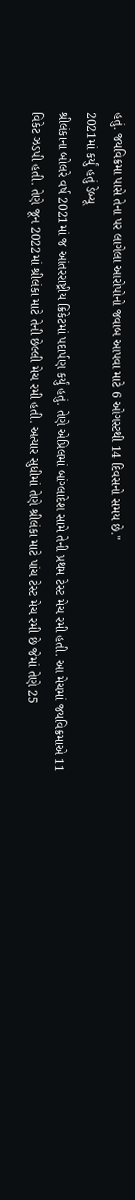હતું. જયવિક્રમા પાસે તેના પર લાગેલા આરોપોનો જવાબ આપવા માટે 6 ઓગસ્ટથી 14 દિવસનો સમય છે."
2021માં કર્યું હતું ડેબ્યૂ
શ્રીલંકાના બોલરે વર્ષ 2021માં જ આંતરરાષ્ટ્રીય ક્રિકેટમાં પદાર્પણ કર્યું હતું. તેણે એપ્રિલમાં બાંગ્લાદેશ સામે તેની પ્રથમ ટેસ્ટ મેચ રમી હતી. આ મેચમાં જયવિક્રમાએ 11 વિકેટ ઝડપી હતી. તેણે જૂન 2022માં શ્રીલંકા માટે તેની છેલ્લી મેચ રમી હતી. અત્યાર સુધીમાં તેણે શ્રીલંકા માટે પાંચ ટેસ્ટ મેચ રમી છે જેમાં તેણે 25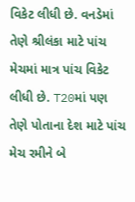વિકેટ લીધી છે. વનડેમાં તેણે શ્રીલંકા માટે પાંચ મેચમાં માત્ર પાંચ વિકેટ લીધી છે. T20માં પણ તેણે પોતાના દેશ માટે પાંચ મેચ રમીને બે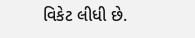વિકેટ લીધી છે.